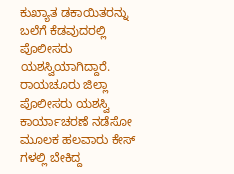ಕುಖ್ಯಾತ ಡಕಾಯಿತರನ್ನು ಬಲೆಗೆ ಕೆಡವುದರಲ್ಲಿ ಪೊಲೀಸರು ಯಶಸ್ವಿಯಾಗಿದ್ದಾರೆ. ರಾಯಚೂರು ಜಿಲ್ಲಾ ಪೊಲೀಸರು ಯಶಸ್ವಿ ಕಾರ್ಯಾಚರಣೆ ನಡೆಸೋ ಮೂಲಕ ಹಲವಾರು ಕೇಸ್ ಗಳಲ್ಲಿ ಬೇಕಿದ್ದ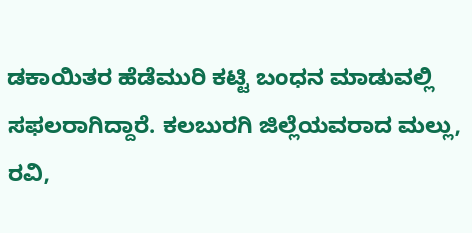ಡಕಾಯಿತರ ಹೆಡೆಮುರಿ ಕಟ್ಟಿ ಬಂಧನ ಮಾಡುವಲ್ಲಿ ಸಫಲರಾಗಿದ್ದಾರೆ. ಕಲಬುರಗಿ ಜಿಲ್ಲೆಯವರಾದ ಮಲ್ಲು, ರವಿ,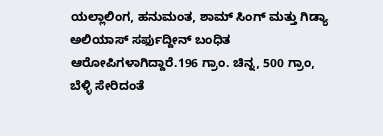ಯಲ್ಲಾಲಿಂಗ, ಹನುಮಂತ, ಶಾಮ್ ಸಿಂಗ್ ಮತ್ತು ಗಿಡ್ಯಾ ಅಲಿಯಾಸ್ ಸರ್ಫುದ್ದೀನ್ ಬಂಧಿತ ಆರೋಪಿಗಳಾಗಿದ್ದಾರೆ.196 ಗ್ರಾಂ. ಚಿನ್ನ, 500 ಗ್ರಾಂ, ಬೆಳ್ಳಿ ಸೇರಿದಂತೆ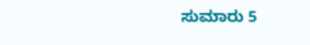ಸುಮಾರು 5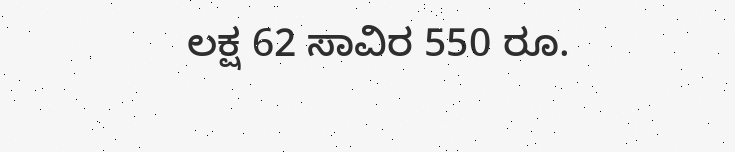ಲಕ್ಷ 62 ಸಾವಿರ 550 ರೂ.